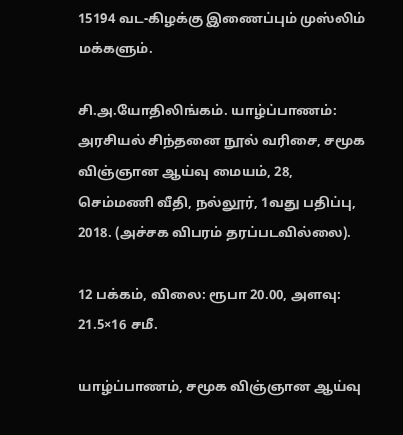15194 வட-கிழக்கு இணைப்பும் முஸ்லிம் மக்களும்.

சி.அ.யோதிலிங்கம். யாழ்ப்பாணம்: அரசியல் சிந்தனை நூல் வரிசை, சமூக விஞ்ஞான ஆய்வு மையம், 28, செம்மணி வீதி, நல்லூர், 1வது பதிப்பு, 2018. (அச்சக விபரம் தரப்படவில்லை).

12 பக்கம், விலை: ரூபா 20.00, அளவு: 21.5×16 சமீ.

யாழ்ப்பாணம், சமூக விஞ்ஞான ஆய்வு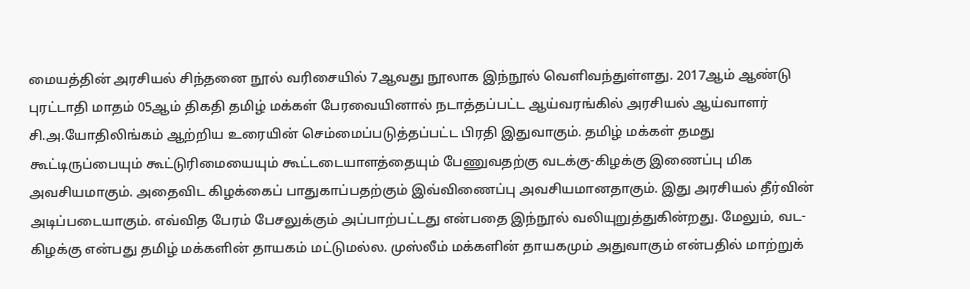மையத்தின் அரசியல் சிந்தனை நூல் வரிசையில் 7ஆவது நூலாக இந்நூல் வெளிவந்துள்ளது. 2017ஆம் ஆண்டு புரட்டாதி மாதம் 05ஆம் திகதி தமிழ் மக்கள் பேரவையினால் நடாத்தப்பட்ட ஆய்வரங்கில் அரசியல் ஆய்வாளர் சி.அ.யோதிலிங்கம் ஆற்றிய உரையின் செம்மைப்படுத்தப்பட்ட பிரதி இதுவாகும். தமிழ் மக்கள் தமது கூட்டிருப்பையும் கூட்டுரிமையையும் கூட்டடையாளத்தையும் பேணுவதற்கு வடக்கு-கிழக்கு இணைப்பு மிக அவசியமாகும். அதைவிட கிழக்கைப் பாதுகாப்பதற்கும் இவ்விணைப்பு அவசியமானதாகும். இது அரசியல் தீர்வின் அடிப்படையாகும். எவ்வித பேரம் பேசலுக்கும் அப்பாற்பட்டது என்பதை இந்நூல் வலியுறுத்துகின்றது. மேலும், வட-கிழக்கு என்பது தமிழ் மக்களின் தாயகம் மட்டுமல்ல. முஸ்லீம் மக்களின் தாயகமும் அதுவாகும் என்பதில் மாற்றுக்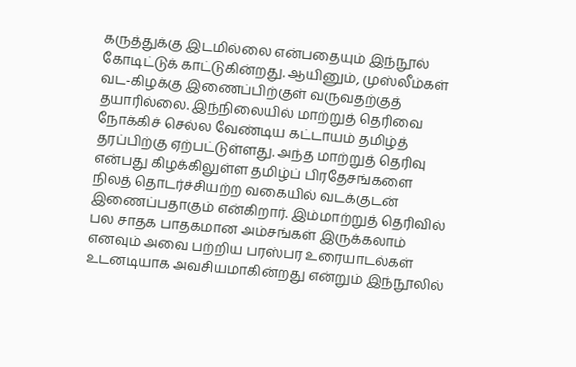கருத்துக்கு இடமில்லை என்பதையும் இந்நூல் கோடிட்டுக் காட்டுகின்றது. ஆயினும், முஸ்லீம்கள் வட-கிழக்கு இணைப்பிற்குள் வருவதற்குத் தயாரில்லை. இந்நிலையில் மாற்றுத் தெரிவை நோக்கிச் செல்ல வேண்டிய கட்டாயம் தமிழ்த் தரப்பிற்கு ஏற்பட்டுள்ளது. அந்த மாற்றுத் தெரிவு என்பது கிழக்கிலுள்ள தமிழ்ப் பிரதேசங்களை நிலத் தொடர்ச்சியற்ற வகையில் வடக்குடன் இணைப்பதாகும் என்கிறார். இம்மாற்றுத் தெரிவில் பல சாதக பாதகமான அம்சங்கள் இருக்கலாம் எனவும் அவை பற்றிய பரஸ்பர உரையாடல்கள் உடனடியாக அவசியமாகின்றது என்றும் இந்நூலில்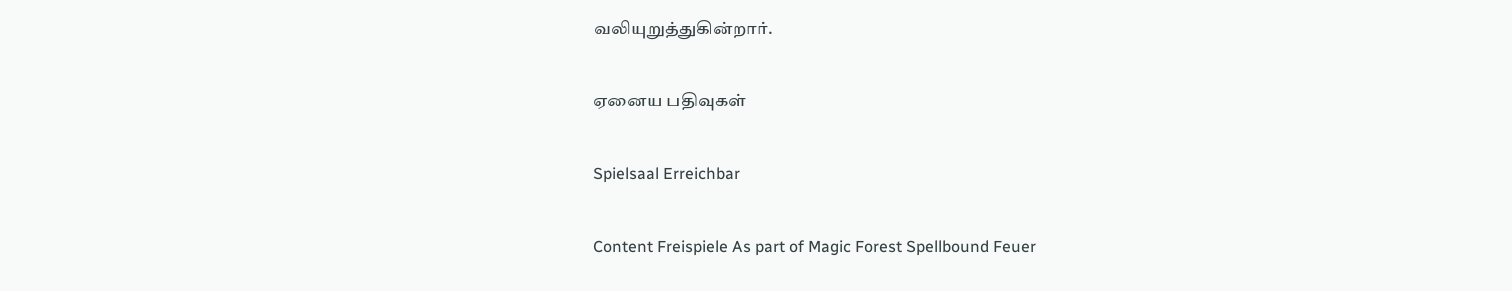வலியுறுத்துகின்றார்.

ஏனைய பதிவுகள்

Spielsaal Erreichbar

Content Freispiele As part of Magic Forest Spellbound Feuer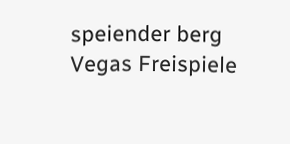speiender berg Vegas Freispiele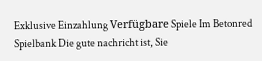Exklusive Einzahlung Verfügbare Spiele Im Betonred Spielbank Die gute nachricht ist, Sie